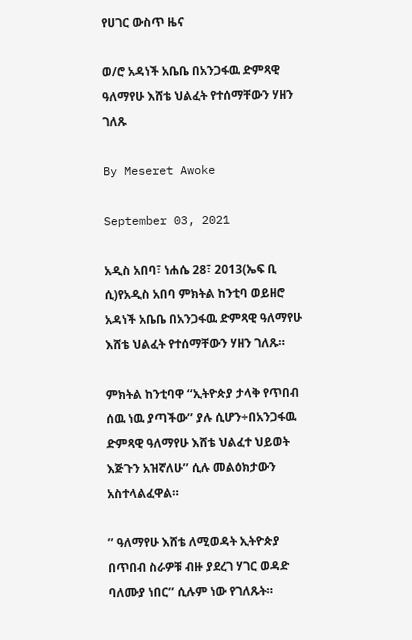የሀገር ውስጥ ዜና

ወ/ሮ አዳነች አቤቤ በአንጋፋዉ ድምጻዊ ዓለማየሁ እሸቴ ህልፈት የተሰማቸውን ሃዘን ገለጹ

By Meseret Awoke

September 03, 2021

አዲስ አበባ፣ ነሐሴ 28፣ 2013(ኤፍ ቢ ሲ)የአዲስ አበባ ምክትል ከንቲባ ወይዘሮ አዳነች አቤቤ በአንጋፋዉ ድምጻዊ ዓለማየሁ እሸቴ ህልፈት የተሰማቸውን ሃዘን ገለጹ።

ምክትል ከንቲባዋ ‘‘ኢትዮጵያ ታላቅ የጥበብ ሰዉ ነዉ ያጣችው’’ ያሉ ሲሆን÷በአንጋፋዉ ድምጻዊ ዓለማየሁ እሸቴ ህልፈተ ህይወት እጅጉን አዝኛለሁ’’ ሲሉ መልዕክታውን አስተላልፈዋል።

’’ ዓለማየሁ እሸቴ ለሚወዳት ኢትዮጵያ በጥበብ ስራዎቹ ብዙ ያደረገ ሃገር ወዳድ ባለሙያ ነበር’’ ሲሉም ነው የገለጹት።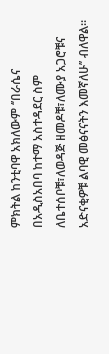ምክትል ከንቲባዋ አክለውም ‘’በራሴና በአዲስአበባ ከተማ አስተዳደር ስም ለቤተሰቦቹ፣ለወዳጅ ዘመዶቹ፣ለሙያ አጋሮቹና አድናቂዎቹ ልባዊ መፅናናትን እመኛለሁ’’ ብለዋል።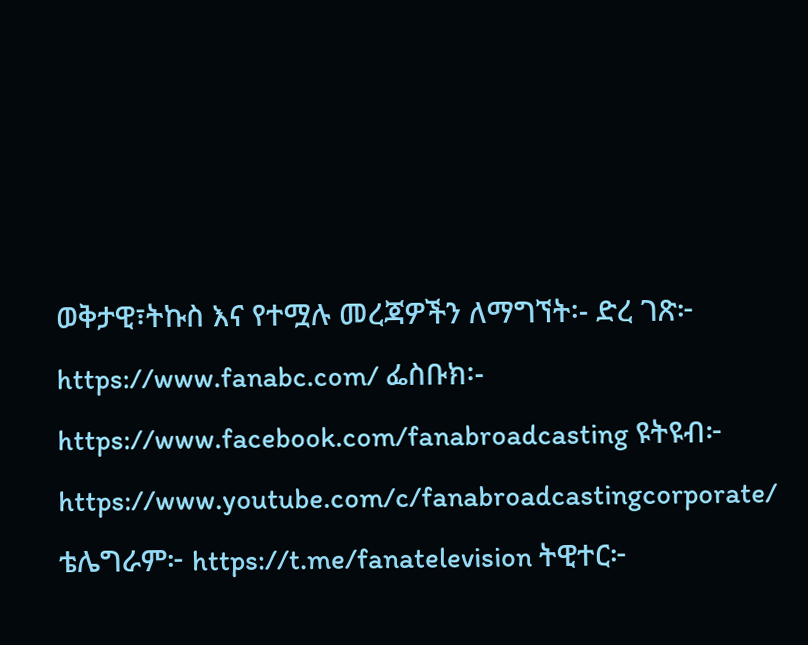ወቅታዊ፣ትኩስ እና የተሟሉ መረጃዎችን ለማግኘት፡- ድረ ገጽ፦ https://www.fanabc.com/ ፌስቡክ፡- https://www.facebook.com/fanabroadcasting ዩትዩብ፦ https://www.youtube.com/c/fanabroadcastingcorporate/ ቴሌግራም፦ https://t.me/fanatelevision ትዊተር፦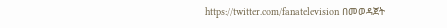https://twitter.com/fanatelevision በመወዳጀት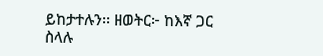ይከታተሉን፡፡ ዘወትር፦ ከእኛ ጋር ስላሉ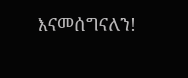እናመሰግናለን!